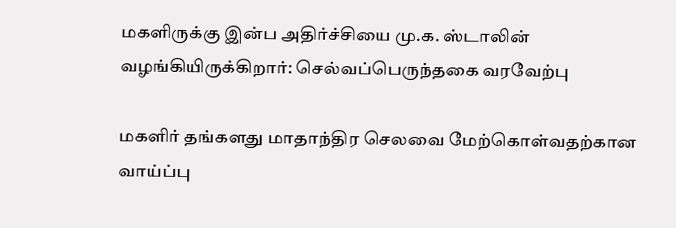மகளிருக்கு இன்ப அதிர்ச்சியை மு.க. ஸ்டாலின் வழங்கியிருக்கிறார்: செல்வப்பெருந்தகை வரவேற்பு

மகளிர் தங்களது மாதாந்திர செலவை மேற்கொள்வதற்கான வாய்ப்பு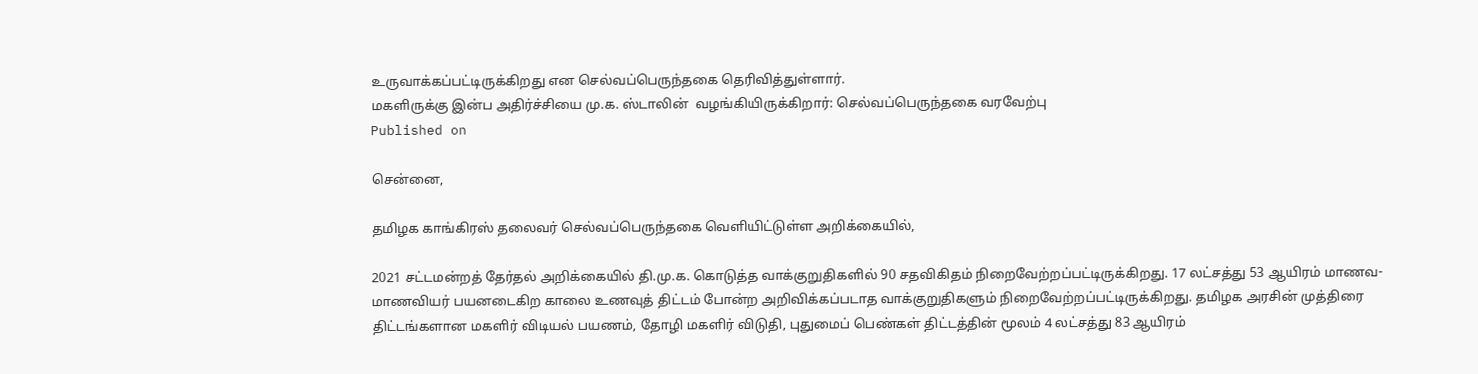உருவாக்கப்பட்டிருக்கிறது என செல்வப்பெருந்தகை தெரிவித்துள்ளார்.
மகளிருக்கு இன்ப அதிர்ச்சியை மு.க. ஸ்டாலின்  வழங்கியிருக்கிறார்: செல்வப்பெருந்தகை வரவேற்பு
Published on

சென்னை,

தமிழக காங்கிரஸ் தலைவர் செல்வப்பெருந்தகை வெளியிட்டுள்ள அறிக்கையில்,

2021 சட்டமன்றத் தேர்தல் அறிக்கையில் தி.மு.க. கொடுத்த வாக்குறுதிகளில் 90 சதவிகிதம் நிறைவேற்றப்பட்டிருக்கிறது. 17 லட்சத்து 53 ஆயிரம் மாணவ- மாணவியர் பயனடைகிற காலை உணவுத் திட்டம் போன்ற அறிவிக்கப்படாத வாக்குறுதிகளும் நிறைவேற்றப்பட்டிருக்கிறது. தமிழக அரசின் முத்திரை திட்டங்களான மகளிர் விடியல் பயணம், தோழி மகளிர் விடுதி, புதுமைப் பெண்கள் திட்டத்தின் மூலம் 4 லட்சத்து 83 ஆயிரம்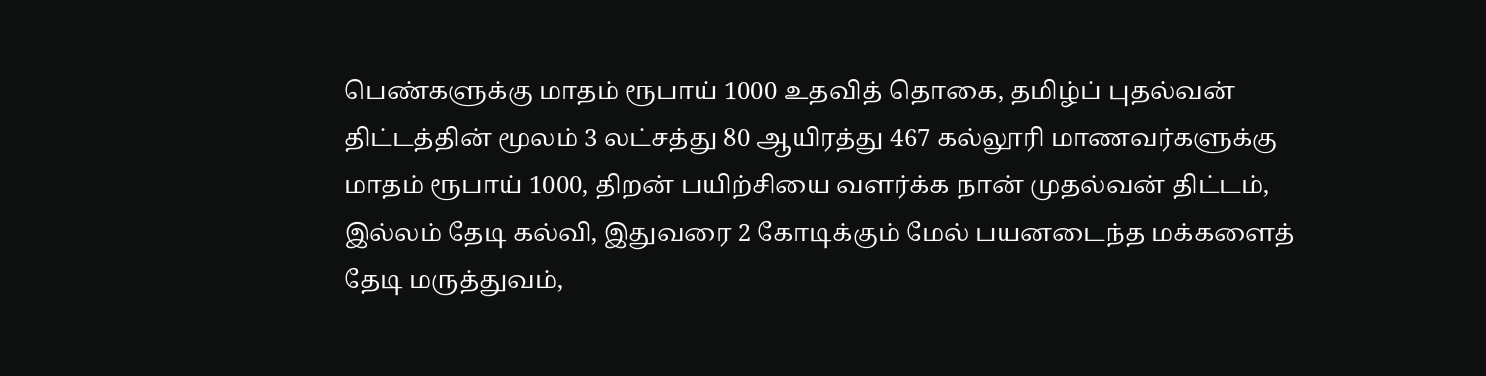பெண்களுக்கு மாதம் ரூபாய் 1000 உதவித் தொகை, தமிழ்ப் புதல்வன் திட்டத்தின் மூலம் 3 லட்சத்து 80 ஆயிரத்து 467 கல்லூரி மாணவர்களுக்கு மாதம் ரூபாய் 1000, திறன் பயிற்சியை வளர்க்க நான் முதல்வன் திட்டம், இல்லம் தேடி கல்வி, இதுவரை 2 கோடிக்கும் மேல் பயனடைந்த மக்களைத் தேடி மருத்துவம்,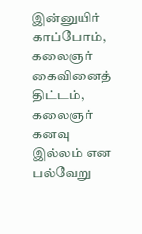இன்னுயிர் காப்போம், கலைஞர் கைவினைத் திட்டம், கலைஞர் கனவு இல்லம் என பல்வேறு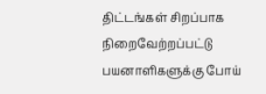திட்டங்கள் சிறப்பாக நிறைவேற்றப்பட்டு பயனாளிகளுக்கு போய்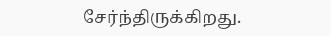சேர்ந்திருக்கிறது.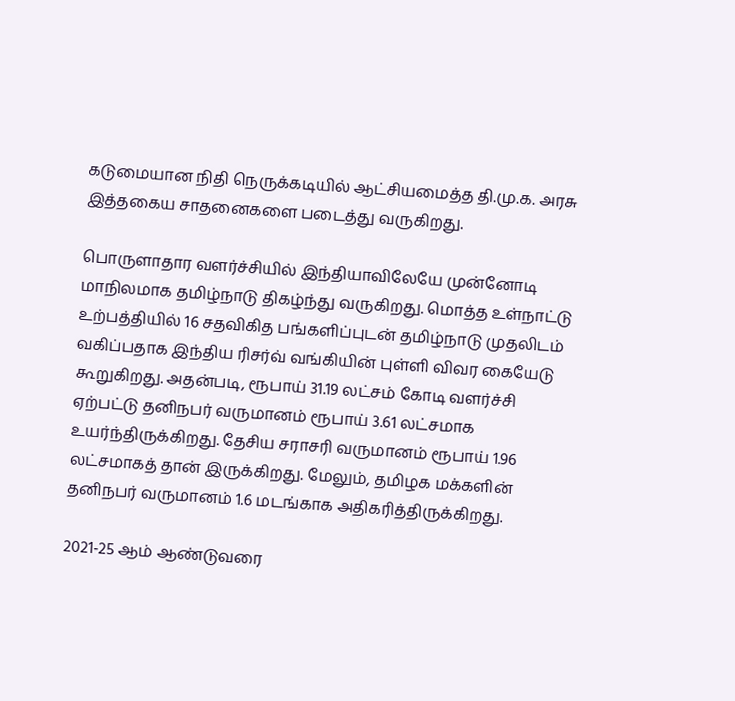கடுமையான நிதி நெருக்கடியில் ஆட்சியமைத்த தி.மு.க. அரசு இத்தகைய சாதனைகளை படைத்து வருகிறது.

பொருளாதார வளர்ச்சியில் இந்தியாவிலேயே முன்னோடி மாநிலமாக தமிழ்நாடு திகழ்ந்து வருகிறது. மொத்த உள்நாட்டு உற்பத்தியில் 16 சதவிகித பங்களிப்புடன் தமிழ்நாடு முதலிடம் வகிப்பதாக இந்திய ரிசர்வ் வங்கியின் புள்ளி விவர கையேடு கூறுகிறது. அதன்படி, ரூபாய் 31.19 லட்சம் கோடி வளர்ச்சி ஏற்பட்டு தனிநபர் வருமானம் ரூபாய் 3.61 லட்சமாக உயர்ந்திருக்கிறது. தேசிய சராசரி வருமானம் ரூபாய் 1.96 லட்சமாகத் தான் இருக்கிறது. மேலும், தமிழக மக்களின் தனிநபர் வருமானம் 1.6 மடங்காக அதிகரித்திருக்கிறது.

2021-25 ஆம் ஆண்டுவரை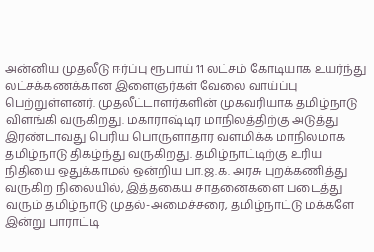அன்னிய முதலீடு ஈர்ப்பு ரூபாய் 11 லட்சம் கோடியாக உயர்ந்து லட்சக்கணக்கான இளைஞர்கள் வேலை வாய்ப்பு பெற்றுள்ளனர். முதலீட்டாளர்களின் முகவரியாக தமிழ்நாடு விளங்கி வருகிறது. மகாராஷ்டிர மாநிலத்திற்கு அடுத்து இரண்டாவது பெரிய பொருளாதார வளமிக்க மாநிலமாக தமிழ்நாடு திகழ்ந்து வருகிறது. தமிழ்நாட்டிற்கு உரிய நிதியை ஒதுக்காமல் ஒன்றிய பா.ஜ.க. அரசு புறக்கணித்து வருகிற நிலையில், இத்தகைய சாதனைகளை படைத்து வரும் தமிழ்நாடு முதல்-அமைச்சரை, தமிழ்நாட்டு மக்களே இன்று பாராட்டி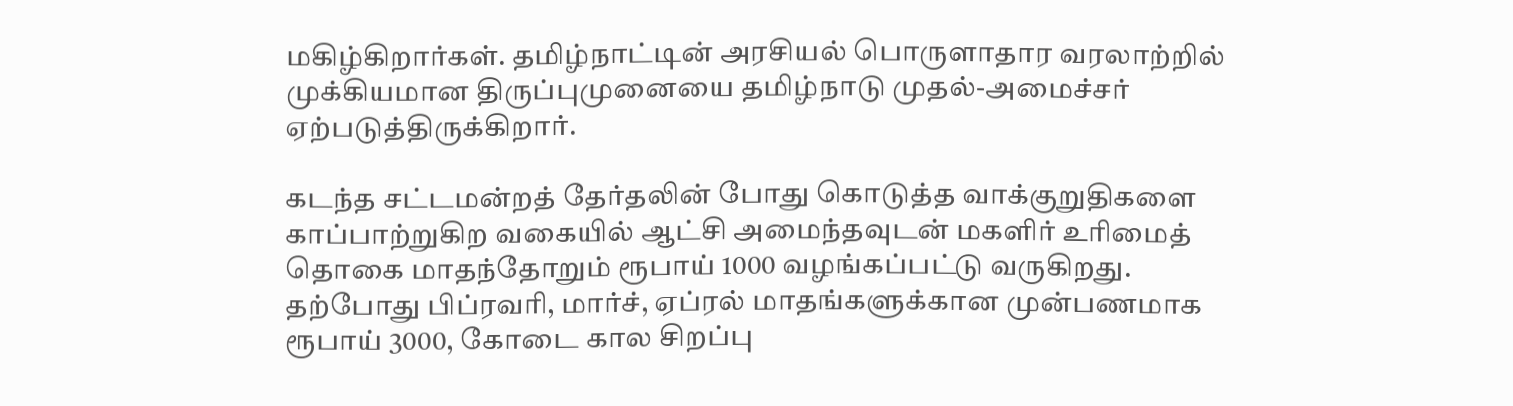மகிழ்கிறார்கள். தமிழ்நாட்டின் அரசியல் பொருளாதார வரலாற்றில் முக்கியமான திருப்புமுனையை தமிழ்நாடு முதல்-அமைச்சர் ஏற்படுத்திருக்கிறார்.

கடந்த சட்டமன்றத் தேர்தலின் போது கொடுத்த வாக்குறுதிகளை காப்பாற்றுகிற வகையில் ஆட்சி அமைந்தவுடன் மகளிர் உரிமைத் தொகை மாதந்தோறும் ரூபாய் 1000 வழங்கப்பட்டு வருகிறது. தற்போது பிப்ரவரி, மார்ச், ஏப்ரல் மாதங்களுக்கான முன்பணமாக ரூபாய் 3000, கோடை கால சிறப்பு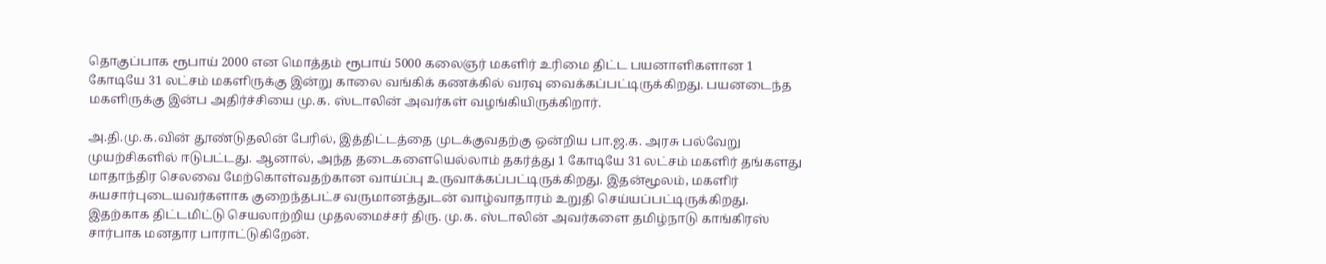தொகுப்பாக ரூபாய் 2000 என மொத்தம் ரூபாய் 5000 கலைஞர் மகளிர் உரிமை திட்ட பயனாளிகளான 1 கோடியே 31 லட்சம் மகளிருக்கு இன்று காலை வங்கிக் கணக்கில் வரவு வைக்கப்பட்டிருக்கிறது. பயனடைந்த மகளிருக்கு இன்ப அதிர்ச்சியை மு.க. ஸ்டாலின் அவர்கள் வழங்கியிருக்கிறார்.

அ.தி.மு.க.வின் தூண்டுதலின் பேரில், இத்திட்டத்தை முடக்குவதற்கு ஒன்றிய பா.ஜ.க. அரசு பல்வேறு முயற்சிகளில் ஈடுபட்டது. ஆனால், அந்த தடைகளையெல்லாம் தகர்த்து 1 கோடியே 31 லட்சம் மகளிர் தங்களது மாதாந்திர செலவை மேற்கொள்வதற்கான வாய்ப்பு உருவாக்கப்பட்டிருக்கிறது. இதன்மூலம், மகளிர் சுயசார்புடையவர்களாக குறைந்தபட்ச வருமானத்துடன் வாழ்வாதாரம் உறுதி செய்யப்பட்டிருக்கிறது. இதற்காக திட்டமிட்டு செயலாற்றிய முதலமைச்சர் திரு. மு.க. ஸ்டாலின் அவர்களை தமிழ்நாடு காங்கிரஸ் சார்பாக மனதார பாராட்டுகிறேன்.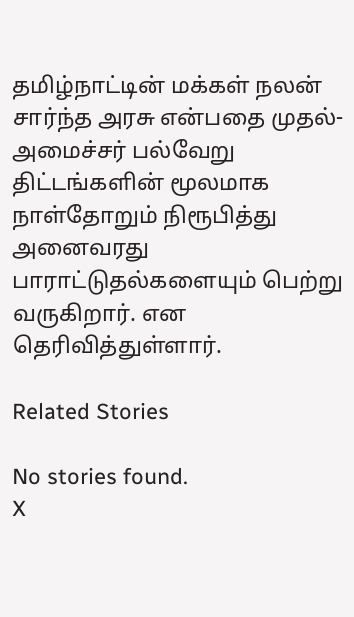தமிழ்நாட்டின் மக்கள் நலன் சார்ந்த அரசு என்பதை முதல்-அமைச்சர் பல்வேறு திட்டங்களின் மூலமாக நாள்தோறும் நிரூபித்து அனைவரது பாராட்டுதல்களையும் பெற்று வருகிறார். என தெரிவித்துள்ளார்.

Related Stories

No stories found.
X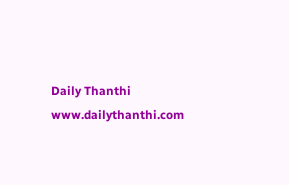Daily Thanthi
www.dailythanthi.com